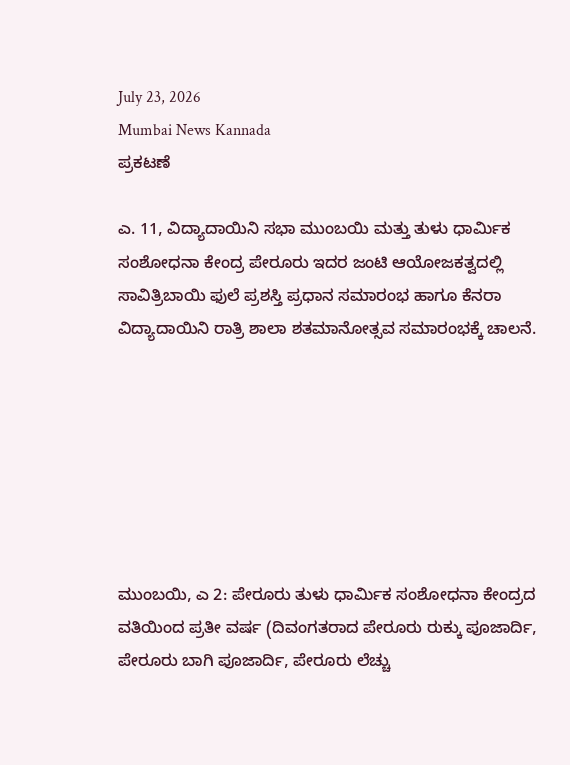July 23, 2026
Mumbai News Kannada
ಪ್ರಕಟಣೆ

ಎ. 11, ವಿದ್ಯಾದಾಯಿನಿ ಸಭಾ ಮುಂಬಯಿ ಮತ್ತು ತುಳು ಧಾರ್ಮಿಕ ಸಂಶೋಧನಾ ಕೇಂದ್ರ ಪೇರೂರು ಇದರ ಜಂಟಿ ಆಯೋಜಕತ್ವದಲ್ಲಿ ಸಾವಿತ್ರಿಬಾಯಿ ಫುಲೆ ಪ್ರಶಸ್ತಿ ಪ್ರಧಾನ ಸಮಾರಂಭ ಹಾಗೂ ಕೆನರಾ ವಿದ್ಯಾದಾಯಿನಿ ರಾತ್ರಿ ಶಾಲಾ ಶತಮಾನೋತ್ಸವ ಸಮಾರಂಭಕ್ಕೆ ಚಾಲನೆ.







ಮುಂಬಯಿ, ಎ 2: ಪೇರೂರು ತುಳು ಧಾರ್ಮಿಕ ಸಂಶೋಧನಾ ಕೇಂದ್ರದ ವತಿಯಿಂದ ಪ್ರತೀ ವರ್ಷ (ದಿವಂಗತರಾದ ಪೇರೂರು ರುಕ್ಕು ಪೂಜಾರ್ದಿ, ಪೇರೂರು ಬಾಗಿ ಪೂಜಾರ್ದಿ, ಪೇರೂರು ಲೆಚ್ಚು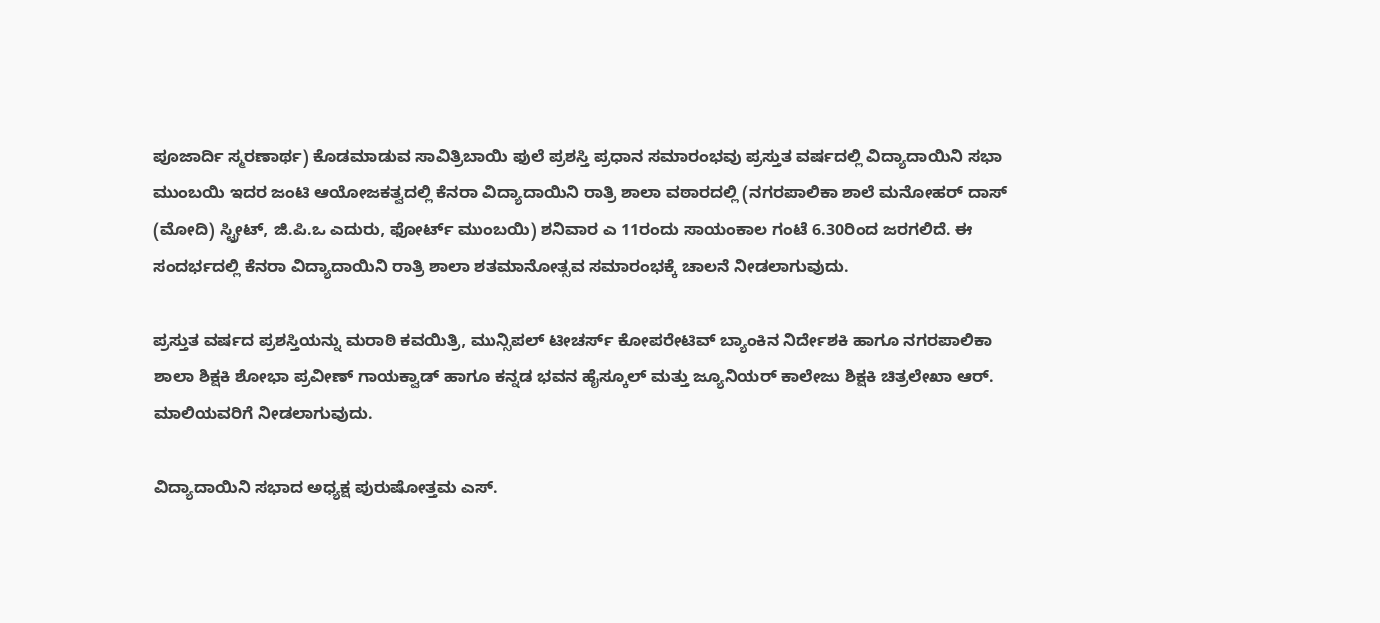ಪೂಜಾರ್ದಿ ಸ್ಮರಣಾರ್ಥ) ಕೊಡಮಾಡುವ ಸಾವಿತ್ರಿಬಾಯಿ ಫುಲೆ ಪ್ರಶಸ್ತಿ ಪ್ರಧಾನ ಸಮಾರಂಭವು ಪ್ರಸ್ತುತ ವರ್ಷದಲ್ಲಿ ವಿದ್ಯಾದಾಯಿನಿ ಸಭಾ ಮುಂಬಯಿ ಇದರ ಜಂಟಿ ಆಯೋಜಕತ್ವದಲ್ಲಿ ಕೆನರಾ ವಿದ್ಯಾದಾಯಿನಿ ರಾತ್ರಿ ಶಾಲಾ ವಠಾರದಲ್ಲಿ (ನಗರಪಾಲಿಕಾ ಶಾಲೆ ಮನೋಹರ್ ದಾಸ್ (ಮೋದಿ) ಸ್ಟ್ರೀಟ್, ಜಿ.ಪಿ.ಒ ಎದುರು, ಫೋರ್ಟ್ ಮುಂಬಯಿ) ಶನಿವಾರ ಎ 11ರಂದು ಸಾಯಂಕಾಲ ಗಂಟೆ 6.30ರಿಂದ ಜರಗಲಿದೆ. ಈ ಸಂದರ್ಭದಲ್ಲಿ ಕೆನರಾ ವಿದ್ಯಾದಾಯಿನಿ ರಾತ್ರಿ ಶಾಲಾ ಶತಮಾನೋತ್ಸವ ಸಮಾರಂಭಕ್ಕೆ ಚಾಲನೆ ನೀಡಲಾಗುವುದು.

ಪ್ರಸ್ತುತ ವರ್ಷದ ಪ್ರಶಸ್ತಿಯನ್ನು ಮರಾಠಿ ಕವಯಿತ್ರಿ, ಮುನ್ಸಿಪಲ್ ಟೀಚರ್ಸ್ ಕೋಪರೇಟಿವ್ ಬ್ಯಾಂಕಿನ ನಿರ್ದೇಶಕಿ ಹಾಗೂ ನಗರಪಾಲಿಕಾ ಶಾಲಾ ಶಿಕ್ಷಕಿ ಶೋಭಾ ಪ್ರವೀಣ್ ಗಾಯಕ್ವಾಡ್ ಹಾಗೂ ಕನ್ನಡ ಭವನ ಹೈಸ್ಕೂಲ್ ಮತ್ತು ಜ್ಯೂನಿಯರ್ ಕಾಲೇಜು ಶಿಕ್ಷಕಿ ಚಿತ್ರಲೇಖಾ ಆರ್. ಮಾಲಿಯವರಿಗೆ ನೀಡಲಾಗುವುದು.

ವಿದ್ಯಾದಾಯಿನಿ ಸಭಾದ ಅಧ್ಯಕ್ಷ ಪುರುಷೋತ್ತಮ ಎಸ್.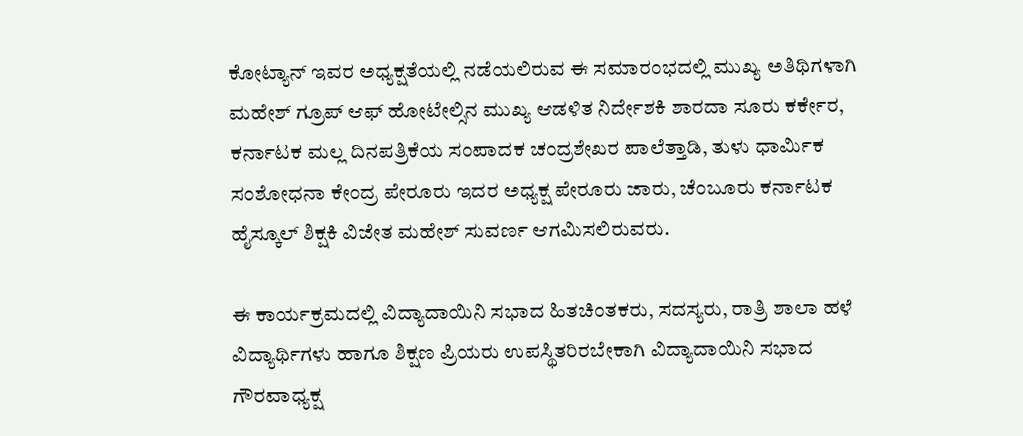ಕೋಟ್ಯಾನ್ ಇವರ ಅಧ್ಯಕ್ಷತೆಯಲ್ಲಿ ನಡೆಯಲಿರುವ ಈ ಸಮಾರಂಭದಲ್ಲಿ ಮುಖ್ಯ ಅತಿಥಿಗಳಾಗಿ ಮಹೇಶ್ ಗ್ರೂಪ್ ಆಫ್ ಹೋಟೇಲ್ಸಿನ ಮುಖ್ಯ ಆಡಳಿತ ನಿರ್ದೇಶಕಿ ಶಾರದಾ ಸೂರು ಕರ್ಕೇರ, ಕರ್ನಾಟಕ ಮಲ್ಲ ದಿನಪತ್ರಿಕೆಯ ಸಂಪಾದಕ ಚಂದ್ರಶೇಖರ ಪಾಲೆತ್ತಾಡಿ, ತುಳು ಧಾರ್ಮಿಕ ಸಂಶೋಧನಾ ಕೇಂದ್ರ ಪೇರೂರು ಇದರ ಅಧ್ಯಕ್ಷ ಪೇರೂರು ಜಾರು, ಚೆಂಬೂರು ಕರ್ನಾಟಕ ಹೈಸ್ಕೂಲ್ ಶಿಕ್ಷಕಿ ವಿಜೇತ ಮಹೇಶ್ ಸುವರ್ಣ ಆಗಮಿಸಲಿರುವರು.

ಈ ಕಾರ್ಯಕ್ರಮದಲ್ಲಿ ವಿದ್ಯಾದಾಯಿನಿ ಸಭಾದ ಹಿತಚಿಂತಕರು, ಸದಸ್ಯರು, ರಾತ್ರಿ ಶಾಲಾ ಹಳೆ ವಿದ್ಯಾರ್ಥಿಗಳು ಹಾಗೂ ಶಿಕ್ಷಣ ಪ್ರಿಯರು ಉಪಸ್ಥಿತರಿರಬೇಕಾಗಿ ವಿದ್ಯಾದಾಯಿನಿ ಸಭಾದ ಗೌರವಾಧ್ಯಕ್ಷ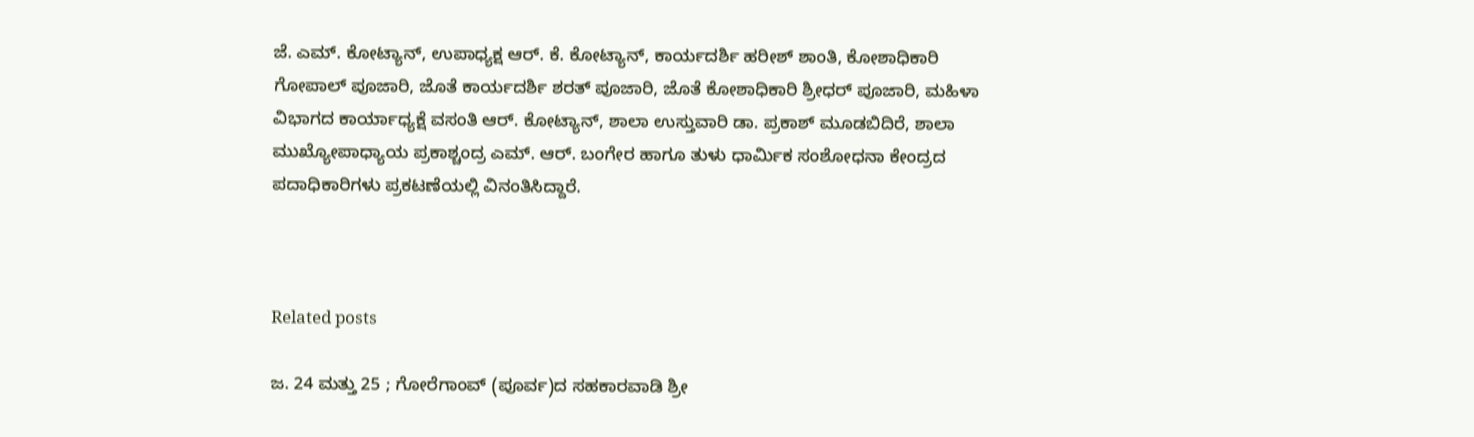ಜೆ. ಎಮ್. ಕೋಟ್ಯಾನ್, ಉಪಾಧ್ಯಕ್ಷ ಆರ್. ಕೆ. ಕೋಟ್ಯಾನ್, ಕಾರ್ಯದರ್ಶಿ ಹರೀಶ್ ಶಾಂತಿ, ಕೋಶಾಧಿಕಾರಿ ಗೋಪಾಲ್ ಪೂಜಾರಿ, ಜೊತೆ ಕಾರ್ಯದರ್ಶಿ ಶರತ್ ಪೂಜಾರಿ, ಜೊತೆ ಕೋಶಾಧಿಕಾರಿ ಶ್ರೀಧರ್ ಪೂಜಾರಿ, ಮಹಿಳಾ ವಿಭಾಗದ ಕಾರ್ಯಾಧ್ಯಕ್ಷೆ ವಸಂತಿ ಆರ್. ಕೋಟ್ಯಾನ್, ಶಾಲಾ ಉಸ್ತುವಾರಿ ಡಾ. ಪ್ರಕಾಶ್ ಮೂಡಬಿದಿರೆ, ಶಾಲಾ ಮುಖ್ಯೋಪಾಧ್ಯಾಯ ಪ್ರಕಾಶ್ಚಂದ್ರ ಎಮ್. ಆರ್. ಬಂಗೇರ ಹಾಗೂ ತುಳು ಧಾರ್ಮಿಕ ಸಂಶೋಧನಾ ಕೇಂದ್ರದ ಪದಾಧಿಕಾರಿಗಳು ಪ್ರಕಟಣೆಯಲ್ಲಿ ವಿನಂತಿಸಿದ್ದಾರೆ.



Related posts

ಜ. 24 ಮತ್ತು 25 ; ಗೋರೆಗಾಂವ್ (ಪೂರ್ವ)ದ ಸಹಕಾರವಾಡಿ ಶ್ರೀ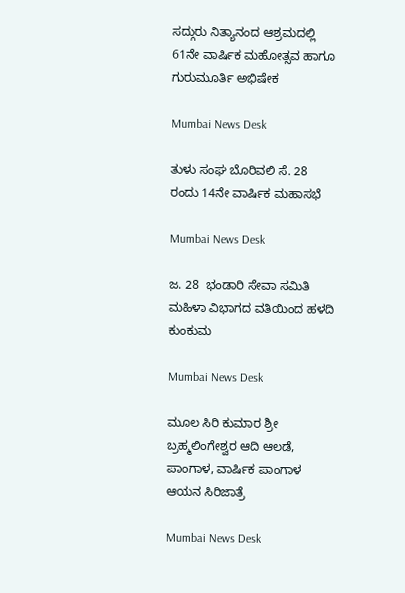ಸದ್ಗುರು ನಿತ್ಯಾನಂದ ಆಶ್ರಮದಲ್ಲಿ 61ನೇ ವಾರ್ಷಿಕ ಮಹೋತ್ಸವ ಹಾಗೂ ಗುರುಮೂರ್ತಿ ಅಭಿಷೇಕ

Mumbai News Desk

ತುಳು ಸಂಘ ಬೊರಿವಲಿ ಸೆ. 28 ರಂದು 14ನೇ ವಾರ್ಷಿಕ ಮಹಾಸಭೆ

Mumbai News Desk

ಜ. 28  ಭಂಡಾರಿ ಸೇವಾ ಸಮಿತಿ ಮಹಿಳಾ ವಿಭಾಗದ ವತಿಯಿಂದ ಹಳದಿ ಕುಂಕುಮ

Mumbai News Desk

ಮೂಲ ಸಿರಿ ಕುಮಾರ ಶ್ರೀ ಬ್ರಹ್ಮಲಿಂಗೇಶ್ವರ ಆದಿ ಆಲಡೆ, ಪಾಂಗಾಳ, ವಾರ್ಷಿಕ ಪಾಂಗಾಳ ಆಯನ ಸಿರಿಜಾತ್ರೆ

Mumbai News Desk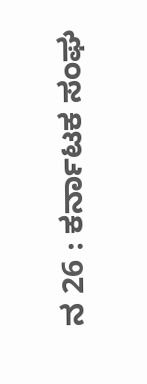ನ 26 : ಕರ್ನಾಟಕ ಸಂಘ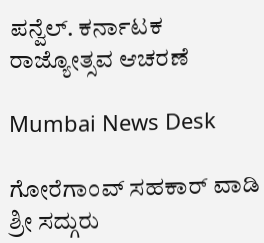ಪನ್ವೆಲ್. ಕರ್ನಾಟಕ ರಾಜ್ಯೋತ್ಸವ ಆಚರಣೆ

Mumbai News Desk

ಗೋರೆಗಾಂವ್ ಸಹಕಾರ್ ವಾಡಿ  ಶ್ರೀ ಸದ್ಗುರು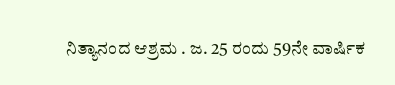ನಿತ್ಯಾನಂದ ಆಶ್ರಮ . ಜ. 25 ರಂದು 59ನೇ ವಾರ್ಷಿಕ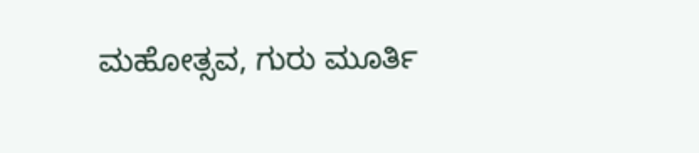ಮಹೋತ್ಸವ, ಗುರು ಮೂರ್ತಿ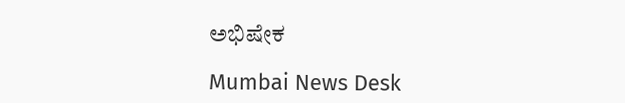ಅಭಿಷೇಕ

Mumbai News Desk